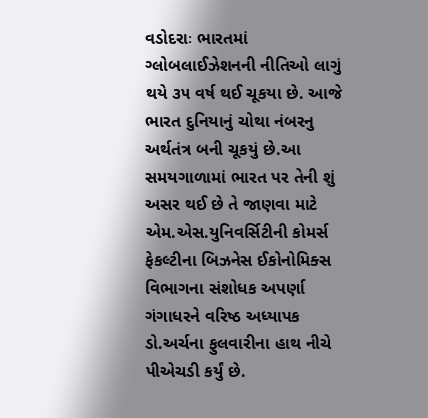વડોદરાઃ ભારતમાં ગ્લોબલાઈઝેશનની નીતિઓ લાગું થયે ૩૫ વર્ષ થઈ ચૂકયા છે. આજે ભારત દુનિયાનું ચોથા નંબરનુ અર્થતંત્ર બની ચૂકયું છે.આ સમયગાળામાં ભારત પર તેની શું અસર થઈ છે તે જાણવા માટે એમ.એસ.યુનિવર્સિટીની કોમર્સ ફેકલ્ટીના બિઝનેસ ઈકોનોમિક્સ વિભાગના સંશોધક અપર્ણા ગંગાધરને વરિષ્ઠ અધ્યાપક ડો.અર્ચના ફુલવારીના હાથ નીચે પીએચડી કર્યું છે.